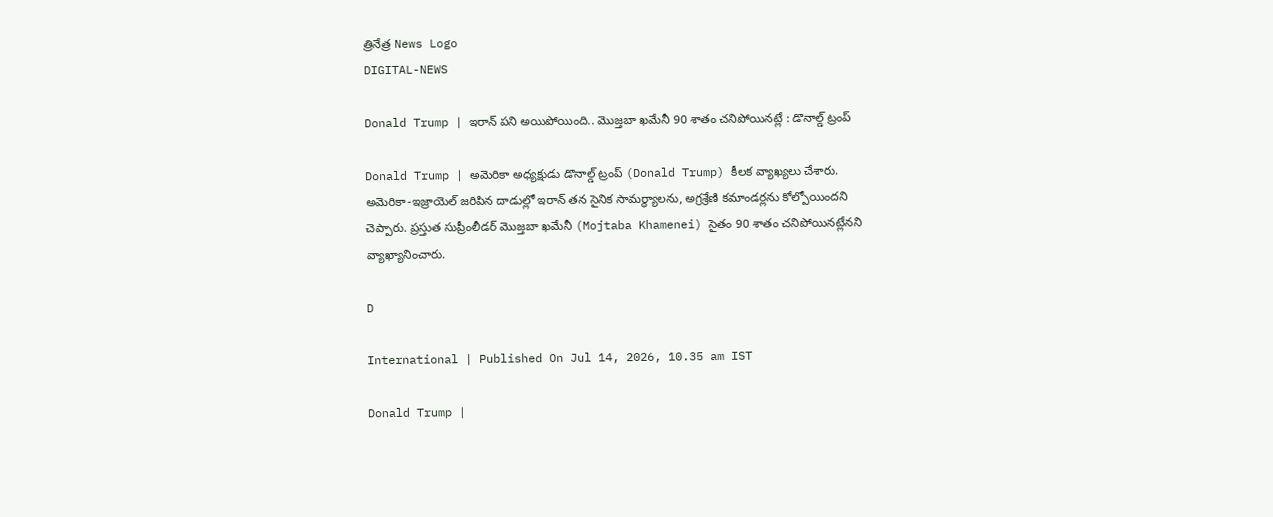త్రినేత్ర News Logo
DIGITAL-NEWS

Donald Trump | ఇరాన్ ప‌ని అయిపోయింది.. మొజ్త‌బా ఖ‌మేనీ 90 శాతం చ‌నిపోయిన‌ట్లే : డొనాల్డ్ ట్రంప్

Donald Trump | అమెరికా అధ్య‌క్షుడు డొనాల్డ్ ట్రంప్ (Donald Trump) కీల‌క వ్యాఖ్య‌లు చేశారు. అమెరికా-ఇజ్రాయెల్ జరిపిన దాడుల్లో ఇరాన్ తన సైనిక సామర్థ్యాలను, అగ్రశ్రేణి కమాండర్లను కోల్పోయిందని చెప్పారు. ప్ర‌స్తుత సుప్రీంలీడ‌ర్ మొజ్తబా ఖ‌మేనీ (Mojtaba Khamenei) సైతం 90 శాతం చనిపోయినట్లేనని వ్యాఖ్యానించారు.

D

International | Published On Jul 14, 2026, 10.35 am IST

Donald Trump |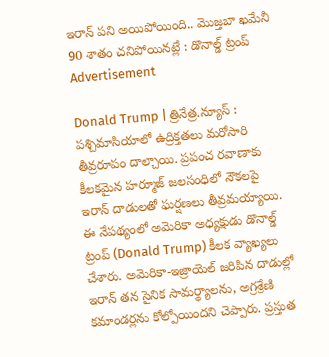ఇరాన్ ప‌ని అయిపోయింది.. మొజ్త‌బా ఖ‌మేనీ 90 శాతం చ‌నిపోయిన‌ట్లే : డొనాల్డ్ ట్రంప్
Advertisement

Donald Trump | త్రినేత్ర‌.న్యూస్ : ప‌శ్చిమాసియాలో ఉద్రిక్త‌త‌లు మ‌రోసారి తీవ్ర‌రూపం దాల్చాయి. ప్ర‌పంచ ర‌వాణాకు కీల‌క‌మైన హ‌ర్మూజ్ జ‌ల‌సంధిలో నౌక‌ల‌పై ఇరాన్ దాడుల‌తో ఘ‌ర్ష‌ణ‌లు తీవ్ర‌మ‌య్యాయి. ఈ నేప‌థ్యంలో అమెరికా అధ్య‌క్షుడు డొనాల్డ్ ట్రంప్ (Donald Trump) కీల‌క వ్యాఖ్య‌లు చేశారు. అమెరికా-ఇజ్రాయెల్ జరిపిన దాడుల్లో ఇరాన్ తన సైనిక సామర్థ్యాలను, అగ్రశ్రేణి కమాండర్లను కోల్పోయిందని చెప్పారు. ప్ర‌స్తుత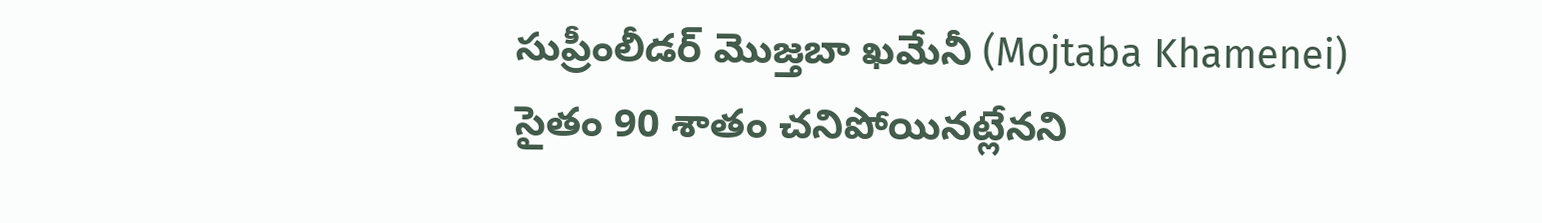సుప్రీంలీడ‌ర్ మొజ్తబా ఖ‌మేనీ (Mojtaba Khamenei) సైతం 90 శాతం చనిపోయినట్లేనని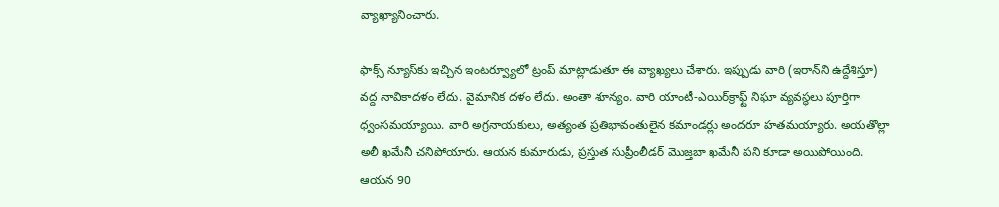వ్యాఖ్యానించారు.

ఫాక్స్ న్యూస్‌కు ఇచ్చిన ఇంట‌ర్వ్యూలో ట్రంప్ మాట్లాడుతూ ఈ వ్యాఖ్య‌లు చేశారు. ఇప్పుడు వారి (ఇరాన్‌ని ఉద్దేశిస్తూ) వద్ద నావికాదళం లేదు. వైమానిక దళం లేదు. అంతా శూన్యం. వారి యాంటీ-ఎయిర్‌క్రాఫ్ట్ నిఘా వ్యవస్థలు పూర్తిగా ధ్వంసమయ్యాయి. వారి అగ్రనాయకులు, అత్యంత ప్రతిభావంతులైన కమాండర్లు అందరూ హతమయ్యారు. అయ‌తొల్లా అలీ ఖ‌మేనీ చ‌నిపోయారు. ఆయ‌న కుమారుడు, ప్ర‌స్తుత సుప్రీంలీడ‌ర్ మొజ్త‌బా ఖ‌మేనీ ప‌ని కూడా అయిపోయింది. ఆయ‌న 90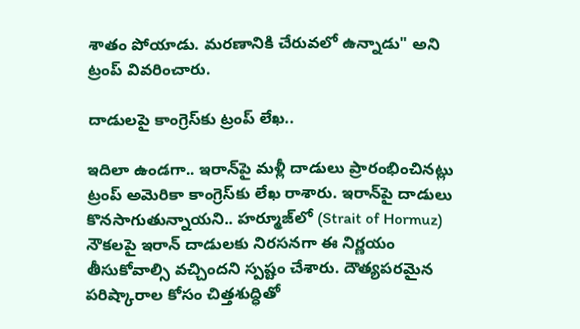శాతం పోయాడు. మ‌ర‌ణానికి చేరువ‌లో ఉన్నాడు" అని ట్రంప్ వివరించారు.

దాడుల‌పై కాంగ్రెస్‌కు ట్రంప్ లేఖ‌..

ఇదిలా ఉండ‌గా.. ఇరాన్‌పై మ‌ళ్లీ దాడులు ప్రారంభించిన‌ట్లు ట్రంప్ అమెరికా కాంగ్రెస్‌కు లేఖ రాశారు. ఇరాన్‌పై దాడులు కొనసాగుతున్నాయని.. హర్మూజ్‌లో (Strait of Hormuz) నౌకలపై ఇరాన్ దాడులకు నిరసనగా ఈ నిర్ణయం తీసుకోవాల్సి వచ్చిందని స్ప‌ష్టం చేశారు. దౌత్యపరమైన పరిష్కారాల కోసం చిత్తశుద్ధితో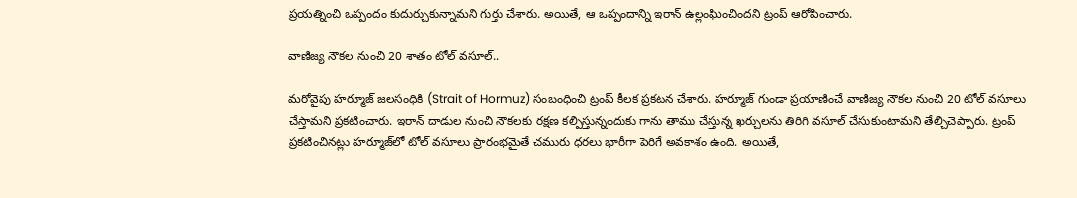ప్రయత్నించి ఒప్పందం కుదుర్చుకున్నామ‌ని గుర్తు చేశారు. అయితే, ఆ ఒప్పందాన్ని ఇరాన్ ఉల్లంఘించింద‌ని ట్రంప్ ఆరోపించారు.

వాణిజ్య నౌకల నుంచి 20 శాతం టోల్‌ వసూల్‌..

మరోవైపు హర్మూజ్‌ జలసంధికి (Strait of Hormuz) సంబంధించి ట్రంప్ కీల‌క ప్ర‌క‌ట‌న చేశారు. హ‌ర్మూజ్ గుండా ప్ర‌యాణించే వాణిజ్య నౌక‌ల నుంచి 20 టోల్ వ‌సూలు చేస్తామ‌ని ప్ర‌క‌టించారు. ఇరాన్‌ దాడుల నుంచి నౌకలకు రక్షణ కల్పిస్తున్నందుకు గాను తాము చేస్తున్న ఖర్చులను తిరిగి వసూల్‌ చేసుకుంటామని తేల్చిచెప్పారు. ట్రంప్ ప్ర‌క‌టించిన‌ట్లు హ‌ర్మూజ్‌లో టోల్ వ‌సూలు ప్రారంభ‌మైతే చ‌మురు ధ‌ర‌లు భారీగా పెరిగే అవ‌కాశం ఉంది. అయితే,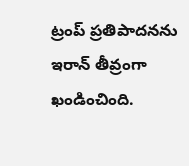ట్రంప్ ప్ర‌తిపాద‌న‌ను ఇరాన్ తీవ్రంగా ఖండించింది.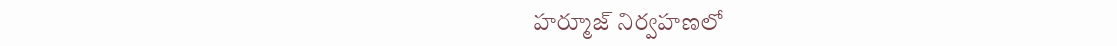హ‌ర్మూజ్ నిర్వ‌హ‌ణ‌లో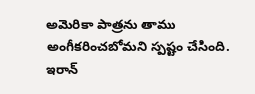అమెరికా పాత్ర‌ను తాము అంగీక‌రించ‌బోమ‌ని స్ప‌ష్టం చేసింది. ఇరాన్‌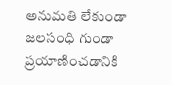అనుమతి లేకుండా జలసంధి గుండా ప్రయాణించడానికి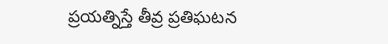ప్రయత్నిస్తే తీవ్ర ప్రతిఘటన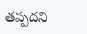తప్పదని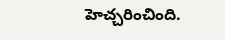హెచ్చరించింది.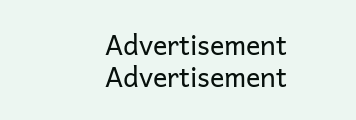Advertisement
Advertisement